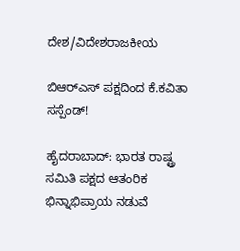ದೇಶ/ವಿದೇಶರಾಜಕೀಯ

ಬಿಆರ್‌ಎಸ್ ಪಕ್ಷದಿಂದ ಕೆ.ಕವಿತಾ ಸಸ್ಪೆಂಡ್!

ಹೈದರಾಬಾದ್‌: ಭಾರತ ರಾಷ್ಟ್ರ ಸಮಿತಿ ಪಕ್ಷದ ಆತಂರಿಕ ಭಿನ್ನಾಭಿಪ್ರಾಯ ನಡುವೆ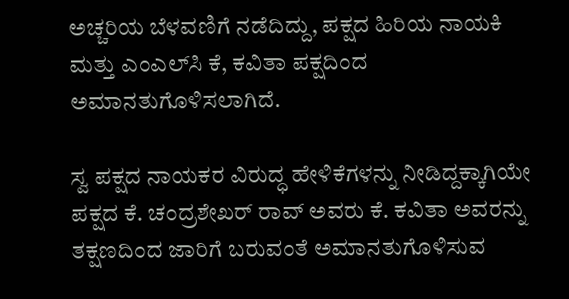ಅಚ್ಚರಿಯ ಬೆಳವಣಿಗೆ ನಡೆದಿದ್ದು, ಪಕ್ಷದ ಹಿರಿಯ ನಾಯಕಿ ಮತ್ತು ಎಂಎಲ್‌ಸಿ ಕೆ, ಕವಿತಾ ಪಕ್ಷದಿಂದ ಅಮಾನತುಗೊಳಿಸಲಾಗಿದೆ.

ಸ್ವ ಪಕ್ಷದ ನಾಯಕರ ವಿರುದ್ಧ ಹೇಳಿಕೆಗಳನ್ನು ನೀಡಿದ್ದಕ್ಕಾಗಿಯೇ ಪಕ್ಷದ ಕೆ. ಚಂದ್ರಶೇಖರ್‌ ರಾವ್‌ ಅವರು ಕೆ. ಕವಿತಾ ಅವರನ್ನು ತಕ್ಷಣದಿಂದ ಜಾರಿಗೆ ಬರುವಂತೆ ಅಮಾನತುಗೊಳಿಸುವ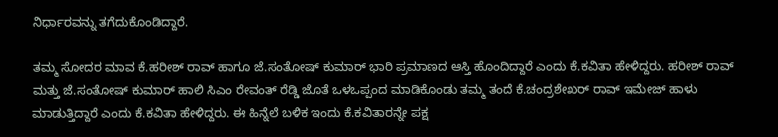ನಿರ್ಧಾರವನ್ನು ತಗೆದುಕೊಂಡಿದ್ದಾರೆ.

ತಮ್ಮ ಸೋದರ ಮಾವ ಕೆ.ಹರೀಶ್ ರಾವ್ ಹಾಗೂ ಜೆ.ಸಂತೋಷ್ ಕುಮಾರ್ ಭಾರಿ ಪ್ರಮಾಣದ ಆಸ್ತಿ ಹೊಂದಿದ್ದಾರೆ ಎಂದು ಕೆ.ಕವಿತಾ ಹೇಳಿದ್ದರು. ಹರೀಶ್ ರಾವ್ ಮತ್ತು ಜೆ.ಸಂತೋಷ್ ಕುಮಾರ್ ಹಾಲಿ ಸಿಎಂ ರೇವಂತ್ ರೆಡ್ಡಿ ಜೊತೆ ಒಳಒಪ್ಪಂದ ಮಾಡಿಕೊಂಡು ತಮ್ಮ ತಂದೆ ಕೆ.ಚಂದ್ರಶೇಖರ್ ರಾವ್ ಇಮೇಜ್ ಹಾಳು ಮಾಡುತ್ತಿದ್ದಾರೆ ಎಂದು ಕೆ.ಕವಿತಾ ಹೇಳಿದ್ದರು. ಈ ಹಿನ್ನೆಲೆ ಬಳಿಕ ಇಂದು ಕೆ.ಕವಿತಾರನ್ನೇ ಪಕ್ಷ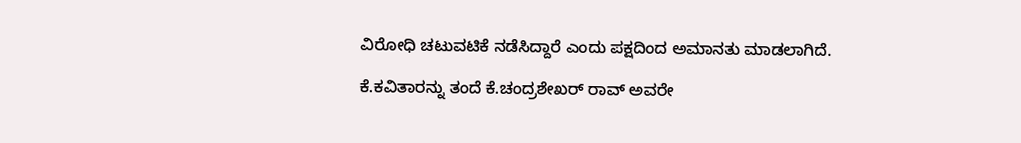ವಿರೋಧಿ ಚಟುವಟಿಕೆ ನಡೆಸಿದ್ದಾರೆ ಎಂದು ಪಕ್ಷದಿಂದ ಅಮಾನತು ಮಾಡಲಾಗಿದೆ.

ಕೆ.ಕವಿತಾರನ್ನು ತಂದೆ ಕೆ.ಚಂದ್ರಶೇಖರ್ ರಾವ್ ಅವರೇ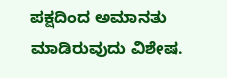ಪಕ್ಷದಿಂದ ಅಮಾನತು ಮಾಡಿರುವುದು ವಿಶೇಷ.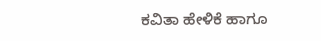ಕವಿತಾ ಹೇಳಿಕೆ ಹಾಗೂ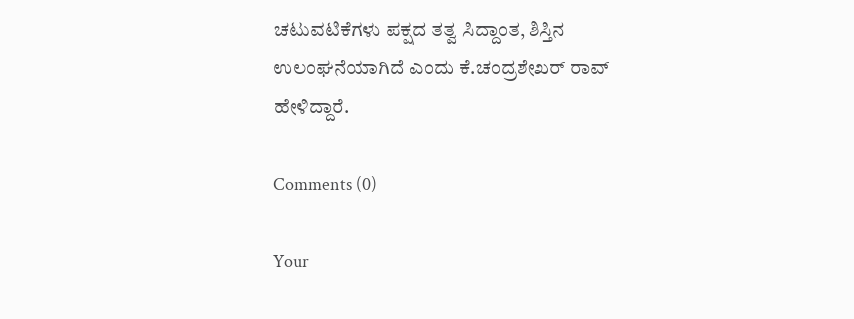ಚಟುವಟಿಕೆಗಳು ಪಕ್ಷದ ತತ್ವ ಸಿದ್ದಾಂತ, ಶಿಸ್ತಿನ ಉಲಂಘನೆಯಾಗಿದೆ ಎಂದು ಕೆ.ಚಂದ್ರಶೇಖರ್ ರಾವ್ ಹೇಳಿದ್ದಾರೆ.

Comments (0)

Your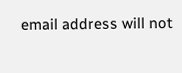email address will not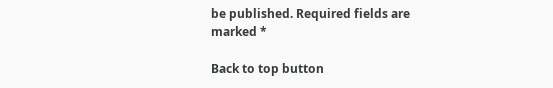be published. Required fields are marked *

Back to top button